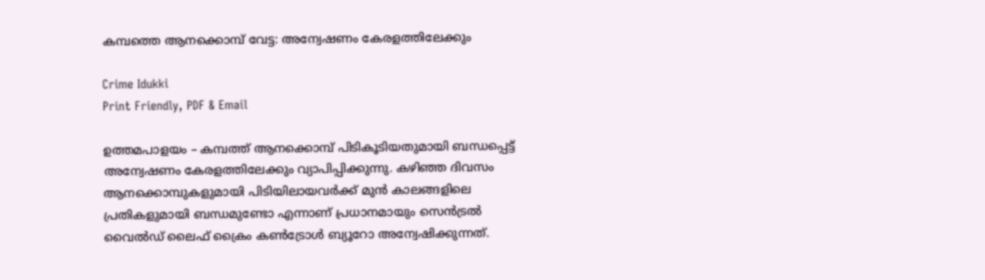കമ്പത്തെ ആനക്കൊമ്പ് വേട്ട: അന്വേഷണം കേരളത്തിലേക്കും

Crime Idukki
Print Friendly, PDF & Email

ഉത്തമപാളയം – കമ്പത്ത് ആനക്കൊമ്പ് പിടികൂടിയതുമായി ബന്ധപ്പെട്ട് അന്വേഷണം കേരളത്തിലേക്കും വ്യാപിപ്പിക്കുന്നു. കഴിഞ്ഞ ദിവസം ആനക്കൊമ്പുകളുമായി പിടിയിലായവർക്ക് മുൻ കാലങ്ങളിലെ പ്രതികളുമായി ബന്ധമുണ്ടോ എന്നാണ് പ്രധാനമായും സെൻട്രൽ വൈൽഡ് ലൈഫ് ക്രൈം കൺട്രോൾ ബ്യൂറോ അന്വേഷിക്കുന്നത്.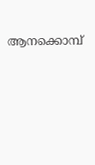ആനക്കൊമ്പ്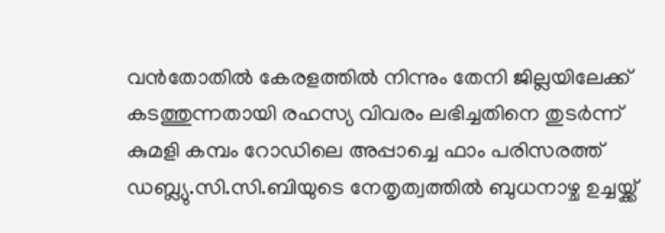വൻതോതിൽ കേരളത്തിൽ നിന്നും തേനി ജില്ലയിലേക്ക് കടത്തുന്നതായി രഹസ്യ വിവരം ലഭിച്ചതിനെ തുടർന്ന്
കുമളി കമ്പം റോഡിലെ അപ്പാച്ചെ ഫാം പരിസരത്ത് ഡബ്ല്യു.സി.സി.ബിയുടെ നേതൃത്വത്തിൽ ബുധനാഴ്ച ഉച്ചയ്ക്ക്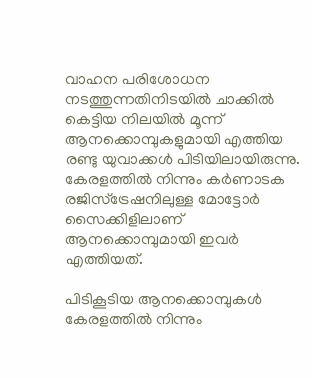വാഹന പരിശോധന നടത്തുന്നതിനിടയിൽ ചാക്കിൽ കെട്ടിയ നിലയിൽ മൂന്ന് ആനക്കൊമ്പുകളുമായി എത്തിയ രണ്ടു യുവാക്കൾ പിടിയിലായിരുന്നു. കേരളത്തിൽ നിന്നും കർണാടക രജിസ്‌ട്രേഷനിലുള്ള മോട്ടോർ സൈക്കിളിലാണ് ആനക്കൊമ്പുമായി ഇവർ എത്തിയത്.

പിടികൂടിയ ആനക്കൊമ്പുകൾ കേരളത്തിൽ നിന്നും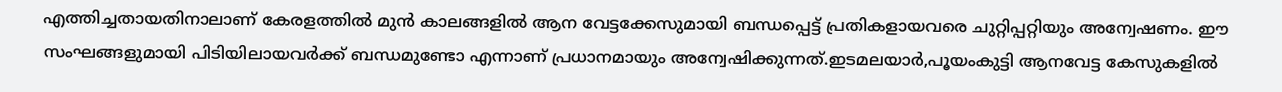എത്തിച്ചതായതിനാലാണ് കേരളത്തിൽ മുൻ കാലങ്ങളിൽ ആന വേട്ടക്കേസുമായി ബന്ധപ്പെട്ട് പ്രതികളായവരെ ചുറ്റിപ്പറ്റിയും അന്വേഷണം. ഈ സംഘങ്ങളുമായി പിടിയിലായവർക്ക് ബന്ധമുണ്ടോ എന്നാണ് പ്രധാനമായും അന്വേഷിക്കുന്നത്.ഇടമലയാർ,പൂയംകുട്ടി ആനവേട്ട കേസുകളിൽ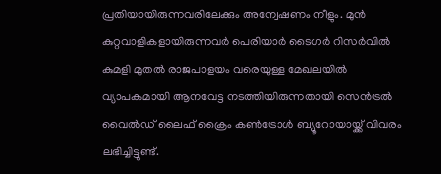പ്രതിയായിരുന്നവരിലേക്കും അന്വേഷണം നീളും. മുൻ കുറ്റവാളികളായിരുന്നവർ പെരിയാർ ടൈഗർ റിസർവിൽ കുമളി മുതൽ രാജപാളയം വരെയുള്ള മേഖലയിൽ വ്യാപകമായി ആനവേട്ട നടത്തിയിരുന്നതായി സെൻട്രൽ വൈൽഡ് ലൈഫ് ക്രൈം കൺട്രോൾ ബ്യൂറോയായ്ക്ക് വിവരം ലഭിച്ചിട്ടുണ്ട്.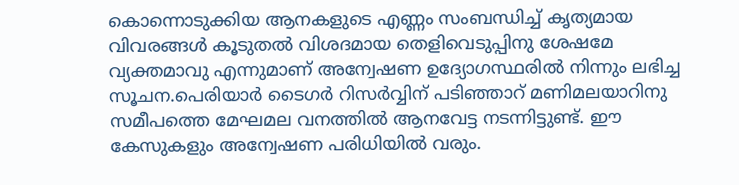കൊന്നൊടുക്കിയ ആനകളുടെ എണ്ണം സംബന്ധിച്ച് കൃത്യമായ വിവരങ്ങൾ കൂടുതൽ വിശദമായ തെളിവെടുപ്പിനു ശേഷമേ വ്യക്തമാവു എന്നുമാണ് അന്വേഷണ ഉദ്യോഗസ്ഥരിൽ നിന്നും ലഭിച്ച സൂചന.പെരിയാർ ടൈഗർ റിസർവ്വിന് പടിഞ്ഞാറ് മണിമലയാറിനു സമീപത്തെ മേഘമല വനത്തിൽ ആനവേട്ട നടന്നിട്ടുണ്ട്. ഈ കേസുകളും അന്വേഷണ പരിധിയിൽ വരും.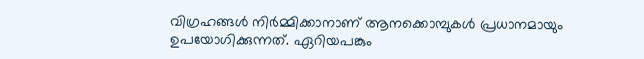വിഗ്രഹങ്ങൾ നിർമ്മിക്കാനാണ് ആനക്കൊമ്പുകൾ പ്രധാനമായും ഉപയോഗിക്കുന്നത്. ഏറിയപങ്കും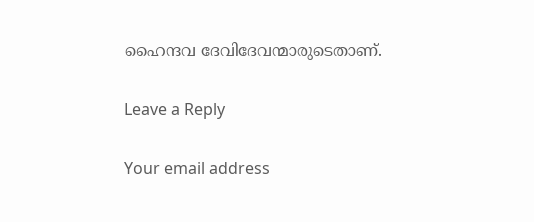ഹൈന്ദവ ദേവിദേവന്മാരുടെതാണ്.

Leave a Reply

Your email address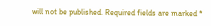will not be published. Required fields are marked *